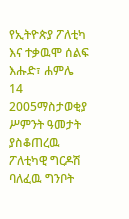የኢትዮጵያ ፖለቲካ እና ተቃዉሞ ሰልፍ
እሑድ፣ ሐምሌ 14 2005ማስታወቂያ
ሥምንት ዓመታት ያስቆጠረዉ ፖለቲካዊ ግርዶሽ ባለፈዉ ግንቦት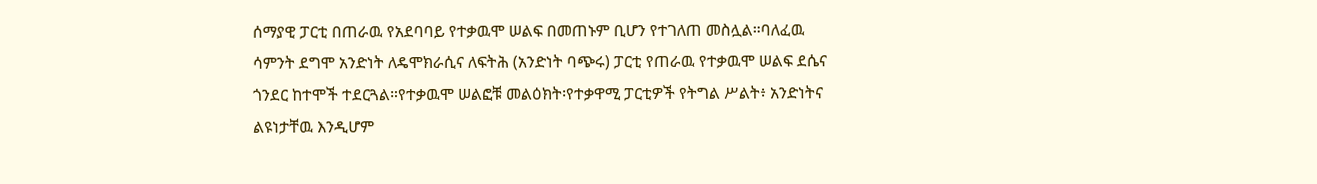ሰማያዊ ፓርቲ በጠራዉ የአደባባይ የተቃዉሞ ሠልፍ በመጠኑም ቢሆን የተገለጠ መስሏል።ባለፈዉ ሳምንት ደግሞ አንድነት ለዴሞክራሲና ለፍትሕ (አንድነት ባጭሩ) ፓርቲ የጠራዉ የተቃዉሞ ሠልፍ ደሴና ጎንደር ከተሞች ተደርጓል።የተቃዉሞ ሠልፎቹ መልዕክት፡የተቃዋሚ ፓርቲዎች የትግል ሥልት፥ አንድነትና ልዩነታቸዉ እንዲሆም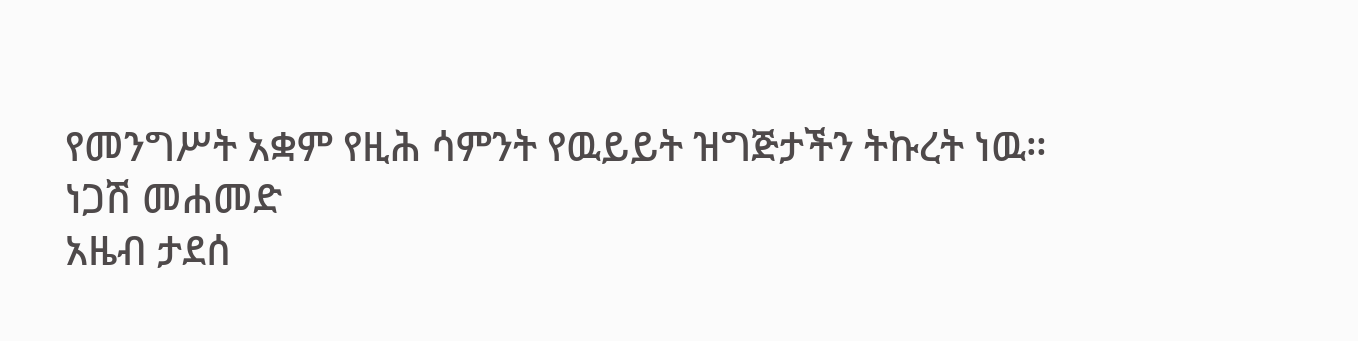የመንግሥት አቋም የዚሕ ሳምንት የዉይይት ዝግጅታችን ትኩረት ነዉ።
ነጋሽ መሐመድ
አዜብ ታደሰ